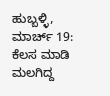ಹುಬ್ಬಳ್ಳಿ, ಮಾರ್ಚ್ 19: ಕೆಲಸ ಮಾಡಿ ಮಲಗಿದ್ದ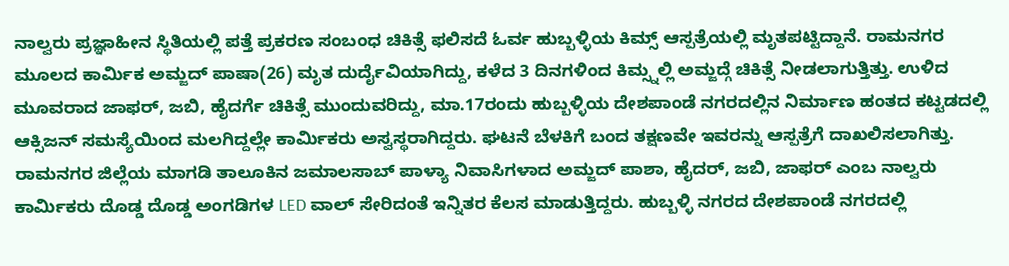ನಾಲ್ವರು ಪ್ರಜ್ಞಾಹೀನ ಸ್ಥಿತಿಯಲ್ಲಿ ಪತ್ತೆ ಪ್ರಕರಣ ಸಂಬಂಧ ಚಿಕಿತ್ಸೆ ಫಲಿಸದೆ ಓರ್ವ ಹುಬ್ಬಳ್ಳಿಯ ಕಿಮ್ಸ್ ಆಸ್ಪತ್ರೆಯಲ್ಲಿ ಮೃತಪಟ್ಟಿದ್ದಾನೆ. ರಾಮನಗರ ಮೂಲದ ಕಾರ್ಮಿಕ ಅಮ್ಜದ್ ಪಾಷಾ(26) ಮೃತ ದುರ್ದೈವಿಯಾಗಿದ್ದು, ಕಳೆದ 3 ದಿನಗಳಿಂದ ಕಿಮ್ಸ್ನಲ್ಲಿ ಅಮ್ಜದ್ಗೆ ಚಿಕಿತ್ಸೆ ನೀಡಲಾಗುತ್ತಿತ್ತು. ಉಳಿದ ಮೂವರಾದ ಜಾಫರ್, ಜಬಿ, ಹೈದರ್ಗೆ ಚಿಕಿತ್ಸೆ ಮುಂದುವರಿದ್ದು, ಮಾ.17ರಂದು ಹುಬ್ಬಳ್ಳಿಯ ದೇಶಪಾಂಡೆ ನಗರದಲ್ಲಿನ ನಿರ್ಮಾಣ ಹಂತದ ಕಟ್ಟಡದಲ್ಲಿ ಆಕ್ಸಿಜನ್ ಸಮಸ್ಯೆಯಿಂದ ಮಲಗಿದ್ದಲ್ಲೇ ಕಾರ್ಮಿಕರು ಅಸ್ವಸ್ಥರಾಗಿದ್ದರು. ಘಟನೆ ಬೆಳಕಿಗೆ ಬಂದ ತಕ್ಷಣವೇ ಇವರನ್ನು ಆಸ್ಪತ್ರೆಗೆ ದಾಖಲಿಸಲಾಗಿತ್ತು.
ರಾಮನಗರ ಜಿಲ್ಲೆಯ ಮಾಗಡಿ ತಾಲೂಕಿನ ಜಮಾಲಸಾಬ್ ಪಾಳ್ಯಾ ನಿವಾಸಿಗಳಾದ ಅಮ್ಜದ್ ಪಾಶಾ, ಹೈದರ್, ಜಬಿ, ಜಾಫರ್ ಎಂಬ ನಾಲ್ವರು ಕಾರ್ಮಿಕರು ದೊಡ್ಡ ದೊಡ್ಡ ಅಂಗಡಿಗಳ LED ವಾಲ್ ಸೇರಿದಂತೆ ಇನ್ನಿತರ ಕೆಲಸ ಮಾಡುತ್ತಿದ್ದರು. ಹುಬ್ಬಳ್ಳಿ ನಗರದ ದೇಶಪಾಂಡೆ ನಗರದಲ್ಲಿ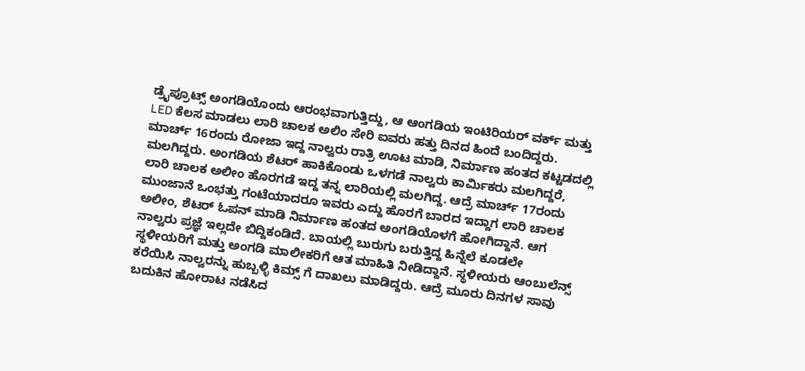ಡ್ರೈಪ್ರೂಟ್ಸ್ ಅಂಗಡಿಯೊಂದು ಆರಂಭವಾಗುತ್ತಿದ್ದು, ಆ ಆಂಗಡಿಯ ಇಂಟಿರಿಯರ್ ವರ್ಕ್ ಮತ್ತು LED ಕೆಲಸ ಮಾಡಲು ಲಾರಿ ಚಾಲಕ ಅಲಿಂ ಸೇರಿ ಐವರು ಹತ್ತು ದಿನದ ಹಿಂದೆ ಬಂದಿದ್ದರು. ಮಾರ್ಚ್ 16ರಂದು ರೋಜಾ ಇದ್ದ ನಾಲ್ವರು ರಾತ್ರಿ ಊಟ ಮಾಡಿ, ನಿರ್ಮಾಣ ಹಂತದ ಕಟ್ಟಡದಲ್ಲಿ ಮಲಗಿದ್ದರು. ಅಂಗಡಿಯ ಶೆಟರ್ ಹಾಕಿಕೊಂಡು ಒಳಗಡೆ ನಾಲ್ವರು ಕಾರ್ಮಿಕರು ಮಲಗಿದ್ದರೆ, ಲಾರಿ ಚಾಲಕ ಅಲೀಂ ಹೊರಗಡೆ ಇದ್ದ ತನ್ನ ಲಾರಿಯಲ್ಲಿ ಮಲಗಿದ್ದ. ಆದ್ರೆ ಮಾರ್ಚ್ 17ರಂದು ಮುಂಜಾನೆ ಒಂಭತ್ತು ಗಂಟೆಯಾದರೂ ಇವರು ಎದ್ದು ಹೊರಗೆ ಬಾರದ ಇದ್ದಾಗ ಲಾರಿ ಚಾಲಕ ಅಲೀಂ, ಶೆಟರ್ ಓಪನ್ ಮಾಡಿ ನಿರ್ಮಾಣ ಹಂತದ ಅಂಗಡಿಯೊಳಗೆ ಹೋಗಿದ್ದಾನೆ. ಆಗ ನಾಲ್ವರು ಪ್ರಜ್ಞೆ ಇಲ್ಲದೇ ಬಿದ್ದಿಕಂಡಿದೆ. ಬಾಯಲ್ಲಿ ಬುರುಗು ಬರುತ್ತಿದ್ದ ಹಿನ್ನೆಲೆ ಕೂಡಲೇ ಸ್ಥಳೀಯರಿಗೆ ಮತ್ತು ಅಂಗಡಿ ಮಾಲೀಕರಿಗೆ ಆತ ಮಾಹಿತಿ ನೀಡಿದ್ದಾನೆ. ಸ್ಥಳೀಯರು ಆಂಬುಲೆನ್ಸ್ ಕರೆಯಿಸಿ ನಾಲ್ವರನ್ನು ಹುಬ್ಬಳ್ಳಿ ಕಿಮ್ಸ್ ಗೆ ದಾಖಲು ಮಾಡಿದ್ದರು. ಆದ್ರೆ ಮೂರು ದಿನಗಳ ಸಾವು ಬದುಕಿನ ಹೋರಾಟ ನಡೆಸಿದ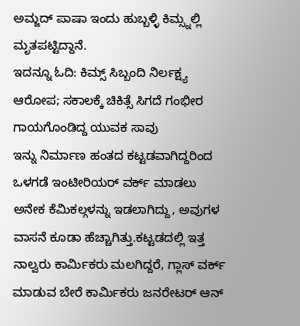ಅಮ್ಜದ್ ಪಾಷಾ ಇಂದು ಹುಬ್ಬಳ್ಳಿ ಕಿಮ್ಸ್ನಲ್ಲಿ ಮೃತಪಟ್ಟಿದ್ದಾನೆ.
ಇದನ್ನೂ ಓದಿ: ಕಿಮ್ಸ್ ಸಿಬ್ಬಂದಿ ನಿರ್ಲಕ್ಷ್ಯ ಆರೋಪ; ಸಕಾಲಕ್ಕೆ ಚಿಕಿತ್ಸೆ ಸಿಗದೆ ಗಂಭೀರ ಗಾಯಗೊಂಡಿದ್ದ ಯುವಕ ಸಾವು
ಇನ್ನು ನಿರ್ಮಾಣ ಹಂತದ ಕಟ್ಟಡವಾಗಿದ್ದರಿಂದ ಒಳಗಡೆ ಇಂಟೀರಿಯರ್ ವರ್ಕ್ ಮಾಡಲು ಅನೇಕ ಕೆಮಿಕಲ್ಗಳನ್ನು ಇಡಲಾಗಿದ್ದು, ಅವುಗಳ ವಾಸನೆ ಕೂಡಾ ಹೆಚ್ಚಾಗಿತ್ತು.ಕಟ್ಟಡದಲ್ಲಿ ಇತ್ತ ನಾಲ್ವರು ಕಾರ್ಮಿಕರು ಮಲಗಿದ್ದರೆ, ಗ್ಲಾಸ್ ವರ್ಕ್ ಮಾಡುವ ಬೇರೆ ಕಾರ್ಮಿಕರು ಜನರೇಟರ್ ಆನ್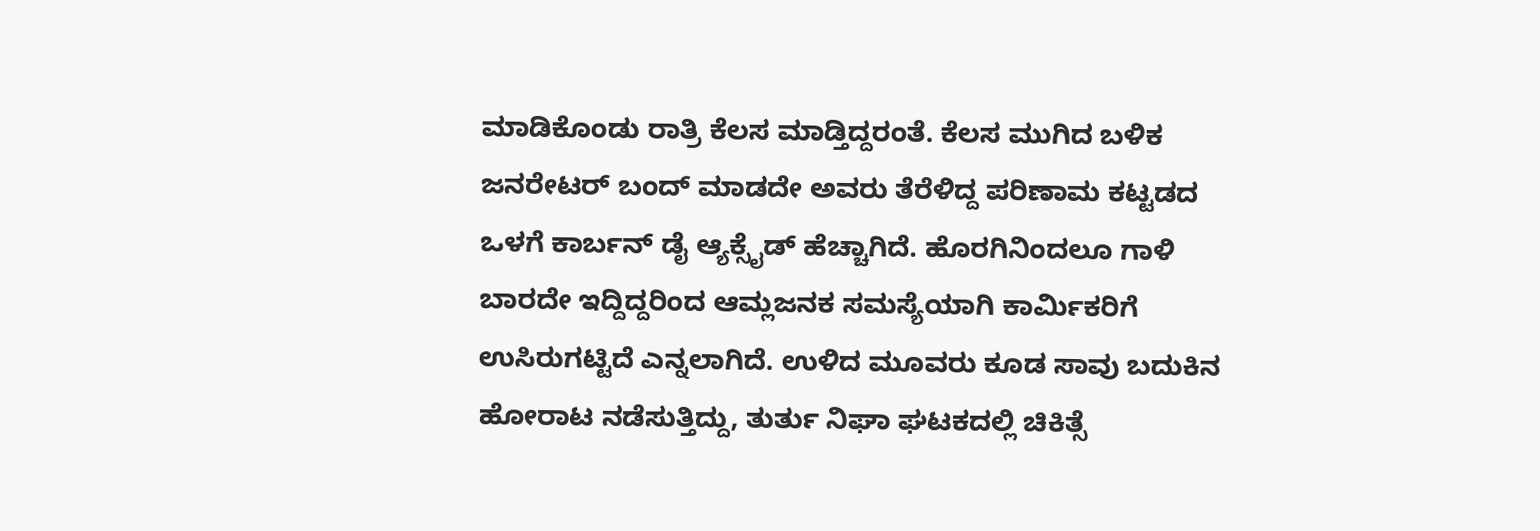ಮಾಡಿಕೊಂಡು ರಾತ್ರಿ ಕೆಲಸ ಮಾಡ್ತಿದ್ದರಂತೆ. ಕೆಲಸ ಮುಗಿದ ಬಳಿಕ ಜನರೇಟರ್ ಬಂದ್ ಮಾಡದೇ ಅವರು ತೆರೆಳಿದ್ದ ಪರಿಣಾಮ ಕಟ್ಟಡದ ಒಳಗೆ ಕಾರ್ಬನ್ ಡೈ ಆ್ಯಕ್ಸೈಡ್ ಹೆಚ್ಚಾಗಿದೆ. ಹೊರಗಿನಿಂದಲೂ ಗಾಳಿ ಬಾರದೇ ಇದ್ದಿದ್ದರಿಂದ ಆಮ್ಲಜನಕ ಸಮಸ್ಯೆಯಾಗಿ ಕಾರ್ಮಿಕರಿಗೆ ಉಸಿರುಗಟ್ಟಿದೆ ಎನ್ನಲಾಗಿದೆ. ಉಳಿದ ಮೂವರು ಕೂಡ ಸಾವು ಬದುಕಿನ ಹೋರಾಟ ನಡೆಸುತ್ತಿದ್ದು, ತುರ್ತು ನಿಘಾ ಘಟಕದಲ್ಲಿ ಚಿಕಿತ್ಸೆ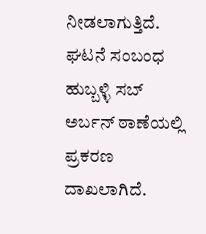ನೀಡಲಾಗುತ್ತಿದೆ. ಘಟನೆ ಸಂಬಂಧ ಹುಬ್ಬಳ್ಳಿ ಸಬ್ ಅರ್ಬನ್ ಠಾಣೆಯಲ್ಲಿ ಪ್ರಕರಣ ದಾಖಲಾಗಿದೆ.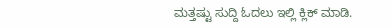ಮತ್ತಷ್ಟು ಸುದ್ದಿ ಓದಲು ಇಲ್ಲಿ ಕ್ಲಿಕ್ ಮಾಡಿ.